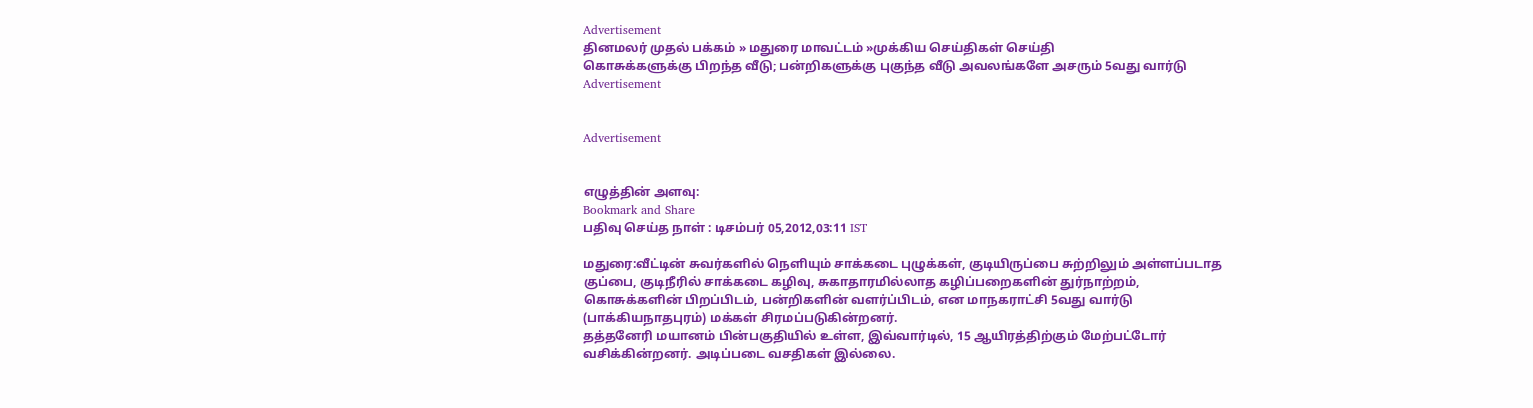Advertisement
தினமலர் முதல் பக்கம் » மதுரை மாவட்டம் »முக்கிய செய்திகள் செய்தி
கொசுக்களுக்கு பிறந்த வீடு; பன்றிகளுக்கு புகுந்த வீடு அவலங்களே அசரும் 5வது வார்டு
Advertisement


Advertisement


எழுத்தின் அளவு:
Bookmark and Share
பதிவு செய்த நாள் : டிசம்பர் 05,2012,03:11 IST

மதுரை:வீட்டின் சுவர்களில் நெளியும் சாக்கடை புழுக்கள், குடியிருப்பை சுற்றிலும் அள்ளப்படாத குப்பை, குடிநீரில் சாக்கடை கழிவு, சுகாதாரமில்லாத கழிப்பறைகளின் துர்நாற்றம், கொசுக்களின் பிறப்பிடம், பன்றிகளின் வளர்ப்பிடம், என மாநகராட்சி 5வது வார்டு (பாக்கியநாதபுரம்) மக்கள் சிரமப்படுகின்றனர்.
தத்தனேரி மயானம் பின்பகுதியில் உள்ள, இவ்வார்டில், 15 ஆயிரத்திற்கும் மேற்பட்டோர் வசிக்கின்றனர். அடிப்படை வசதிகள் இல்லை.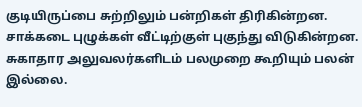குடியிருப்பை சுற்றிலும் பன்றிகள் திரிகின்றன. சாக்கடை புழுக்கள் வீட்டிற்குள் புகுந்து விடுகின்றன. சுகாதார அலுவலர்களிடம் பலமுறை கூறியும் பலன் இல்லை.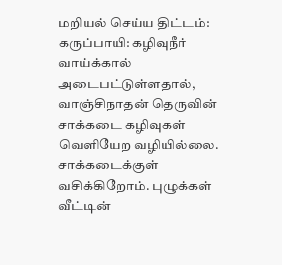மறியல் செய்ய திட்டம்:
கருப்பாயி: கழிவுநீர் வாய்க்கால் அடைபட்டுள்ளதால், வாஞ்சிநாதன் தெருவின் சாக்கடை கழிவுகள் வெளியேற வழியில்லை. சாக்கடைக்குள் வசிக்கிறோம். புழுக்கள் வீட்டின்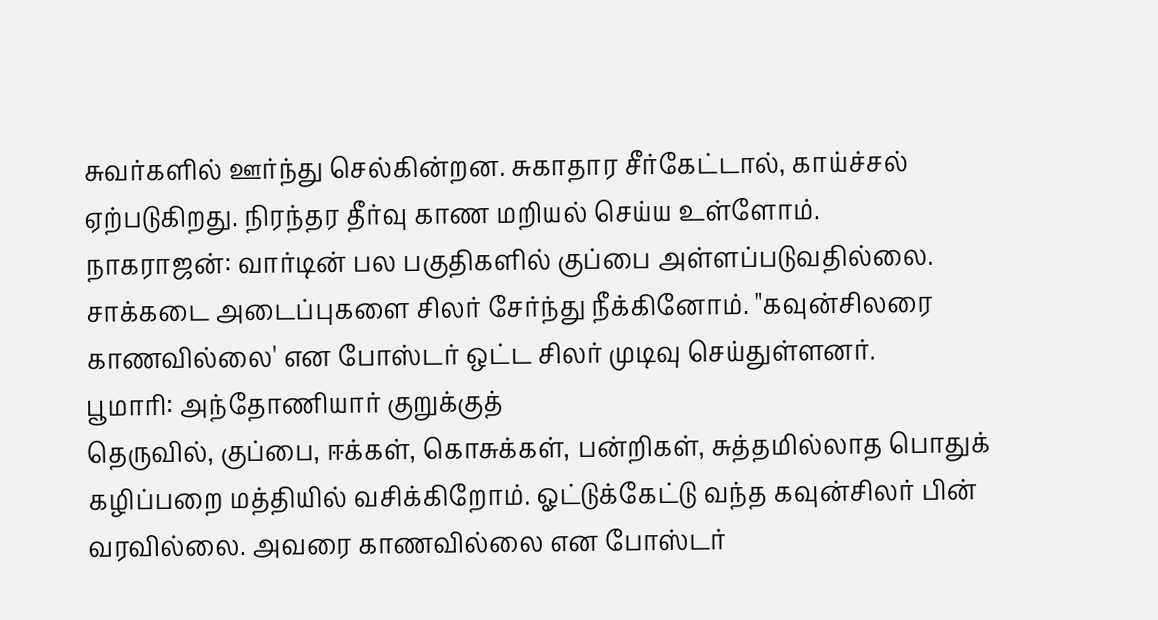சுவர்களில் ஊர்ந்து செல்கின்றன. சுகாதார சீர்கேட்டால், காய்ச்சல் ஏற்படுகிறது. நிரந்தர தீர்வு காண மறியல் செய்ய உள்ளோம்.
நாகராஜன்: வார்டின் பல பகுதிகளில் குப்பை அள்ளப்படுவதில்லை. சாக்கடை அடைப்புகளை சிலர் சேர்ந்து நீக்கினோம். "கவுன்சிலரை காணவில்லை' என போஸ்டர் ஒட்ட சிலர் முடிவு செய்துள்ளனர்.
பூமாரி: அந்தோணியார் குறுக்குத்
தெருவில், குப்பை, ஈக்கள், கொசுக்கள், பன்றிகள், சுத்தமில்லாத பொதுக் கழிப்பறை மத்தியில் வசிக்கிறோம். ஓட்டுக்கேட்டு வந்த கவுன்சிலர் பின் வரவில்லை. அவரை காணவில்லை என போஸ்டர்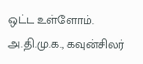ஒட்ட உள்ளோம்.
அ.தி.மு.க., கவுன்சிலர்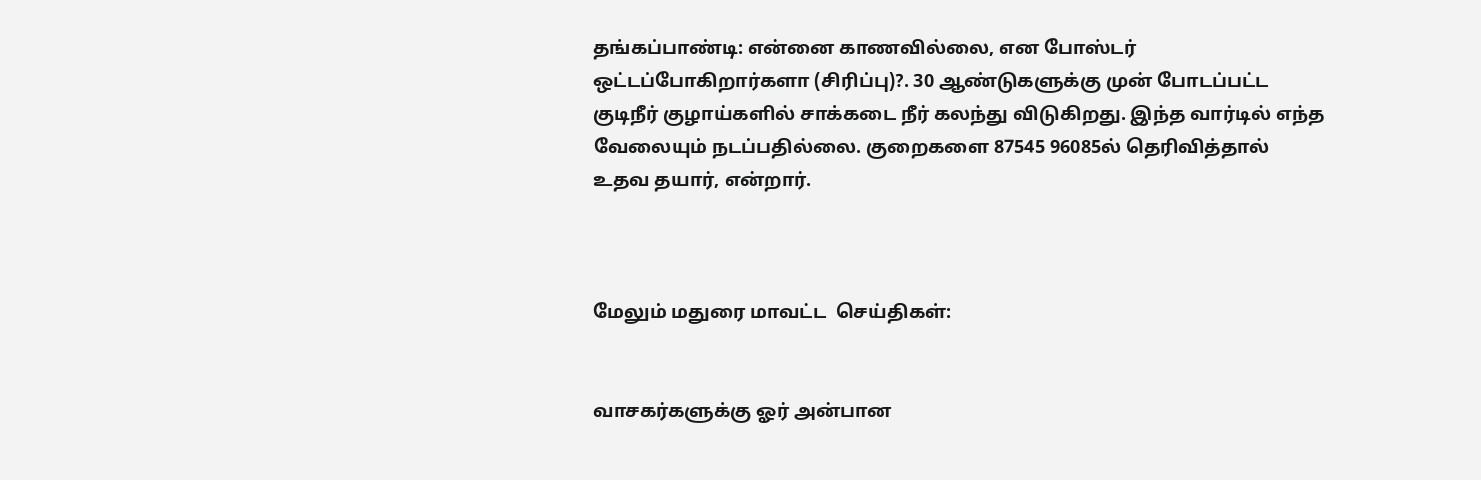தங்கப்பாண்டி: என்னை காணவில்லை, என போஸ்டர் ஒட்டப்போகிறார்களா (சிரிப்பு)?. 30 ஆண்டுகளுக்கு முன் போடப்பட்ட குடிநீர் குழாய்களில் சாக்கடை நீர் கலந்து விடுகிறது. இந்த வார்டில் எந்த வேலையும் நடப்பதில்லை. குறைகளை 87545 96085ல் தெரிவித்தால் உதவ தயார், என்றார்.



மேலும் மதுரை மாவட்ட  செய்திகள்:


வாசகர்களுக்கு ஓர் அன்பான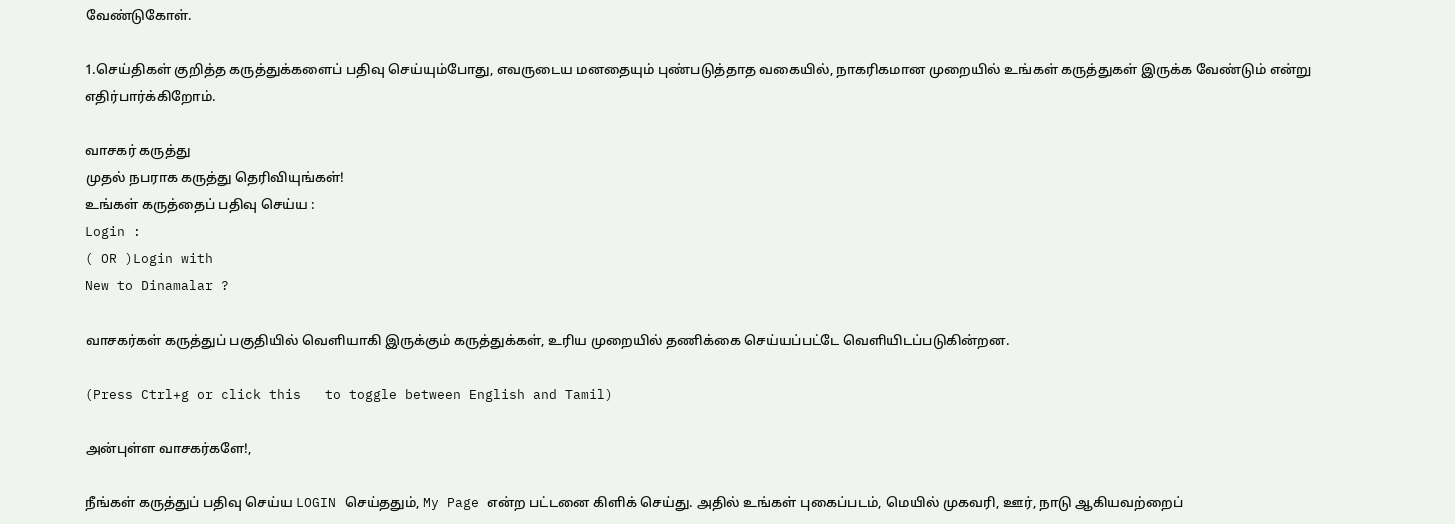வேண்டுகோள்.

1.செய்திகள் குறித்த கருத்துக்களைப் பதிவு செய்யும்போது, எவருடைய மனதையும் புண்படுத்தாத வகையில், நாகரிகமான முறையில் உங்கள் கருத்துகள் இருக்க வேண்டும் என்று எதிர்பார்க்கிறோம்.

வாசகர் கருத்து
முதல் நபராக கருத்து தெரிவியுங்கள்!
உங்கள் கருத்தைப் பதிவு செய்ய :
Login :
( OR )Login with
New to Dinamalar ?

வாசகர்கள் கருத்துப் பகுதியில் வெளியாகி இருக்கும் கருத்துக்கள், உரிய முறையில் தணிக்கை செய்யப்பட்டே வெளியி‌டப்படுகின்றன.

(Press Ctrl+g or click this   to toggle between English and Tamil)

அன்புள்ள வாசகர்களே!,

நீங்கள் கருத்துப் பதிவு செய்ய LOGIN செய்ததும், My Page என்ற பட்டனை கிளிக் செய்து. அதில் உங்கள் புகைப்படம், மெயில் முகவரி, ஊர், நாடு ஆகியவற்றைப்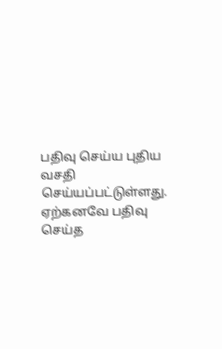பதிவு செய்ய புதிய வசதி செய்யப்பட்டுள்ளது. ஏற்கனவே பதிவு செய்த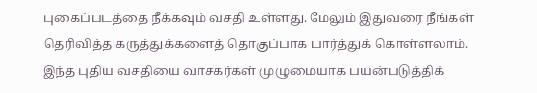புகைப்படத்தை நீக்கவும் வசதி உள்ளது. மேலும் இதுவரை நீங்கள் தெரிவித்த கருத்துக்களைத் தொகுப்பாக பார்த்துக் கொள்ளலாம். இந்த புதிய வசதியை வாசகர்கள் முழுமையாக பயன்படுத்திக்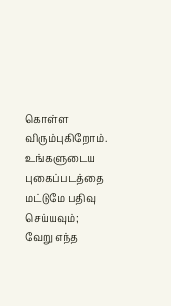கொள்ள விரும்புகிறோம். உங்களுடைய புகைப்படத்தை மட்டுமே பதிவு செய்யவும்; வேறு எந்த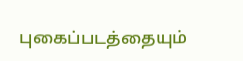புகைப்படத்தையும்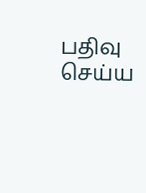பதிவு செய்ய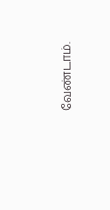வேண்டாம்.